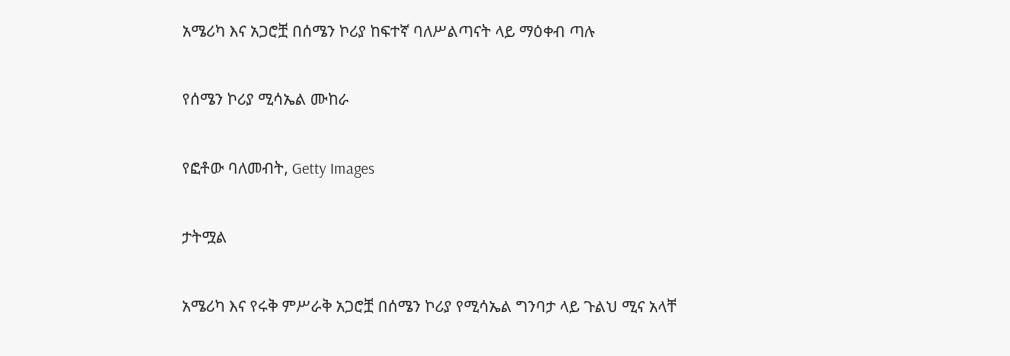አሜሪካ እና አጋሮቿ በሰሜን ኮሪያ ከፍተኛ ባለሥልጣናት ላይ ማዕቀብ ጣሉ

የሰሜን ኮሪያ ሚሳኤል ሙከራ

የፎቶው ባለመብት, Getty Images

ታትሟል

አሜሪካ እና የሩቅ ምሥራቅ አጋሮቿ በሰሜን ኮሪያ የሚሳኤል ግንባታ ላይ ጉልህ ሚና አላቸ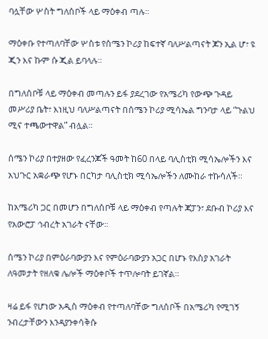ባሏቸው ሦስት ግለሰቦች ላይ ማዕቀብ ጣሉ።

ማዕቀቡ የተጣለባቸው ሦስቱ የሰሜን ኮሪያ ከፍተኛ ባለሥልጣናት ጆን ኢል ሆ፣ ዩ ጂን እና ኩም ሱ ጂል ይባላሉ።

በግለሰቦቹ ላይ ማዕቀብ መጣሉን ይፋ ያደረገው የአሜሪካ የውጭ ጉዳይ መሥሪያ ቤት፣ እነዚህ ባለሥልጣናት በሰሜን ኮሪያ ሚሳኤል ግንባታ ላይ “ጉልህ ሚና ተጫውተዋል” ብሏል።

ሰሜን ኮሪያ በተያዘው የፈረንጆች ዓመት ከ60 በላይ ባሊስቲክ ሚሳኤሎችን እና አህጉር አቋራጭ የሆኑ በርካታ ባሊስቲክ ሚሳኤሎችን ለሙከራ ተኩሳለች።

ከአሜሪካ ጋር በመሆን በግለሰቦቹ ላይ ማዕቀብ የጣሉት ጃፓን፣ ደቡብ ኮሪያ እና የአውሮፓ ኅብረት አገራት ናቸው።

ሰሜን ኮሪያ በምዕራባውያን እና የምዕራባውያን አጋር በሆኑ የእስያ አገራት ለዓመታት የዘለቁ ሌሎች ማዕቀቦች ተጥሎባት ይገኛል።

ዛሬ ይፋ የሆነው አዲስ ማዕቀብ የተጣለባቸው ግለሰቦች በአሜሪካ የሚገኝ ንብረታቸውን እንዳያንቀሳቅሱ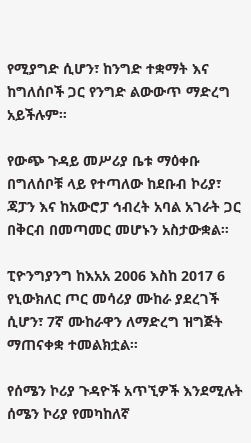የሚያግድ ሲሆን፣ ከንግድ ተቋማት እና ከግለሰቦች ጋር የንግድ ልውውጥ ማድረግ አይችሉም።

የውጭ ጉዳይ መሥሪያ ቤቱ ማዕቀቡ በግለሰቦቹ ላይ የተጣለው ከደቡብ ኮሪያ፣ ጃፓን እና ከአውሮፓ ኅብረት አባል አገራት ጋር በቅርብ በመጣመር መሆኑን አስታውቋል።

ፒዮንግያንግ ከእአአ 2006 እስከ 2017 6 የኒውክለር ጦር መሳሪያ ሙከራ ያደረገች ሲሆን፣ 7ኛ ሙከራዋን ለማድረግ ዝግጅት ማጠናቀቋ ተመልክቷል።

የሰሜን ኮሪያ ጉዳዮች አጥኚዎች እንደሚሉት ሰሜን ኮሪያ የመካከለኛ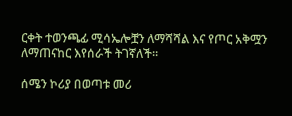ርቀት ተወንጫፊ ሚሳኤሎቿን ለማሻሻል እና የጦር አቅሟን ለማጠናከር እየሰራች ትገኛለች።

ሰሜን ኮሪያ በወጣቱ መሪ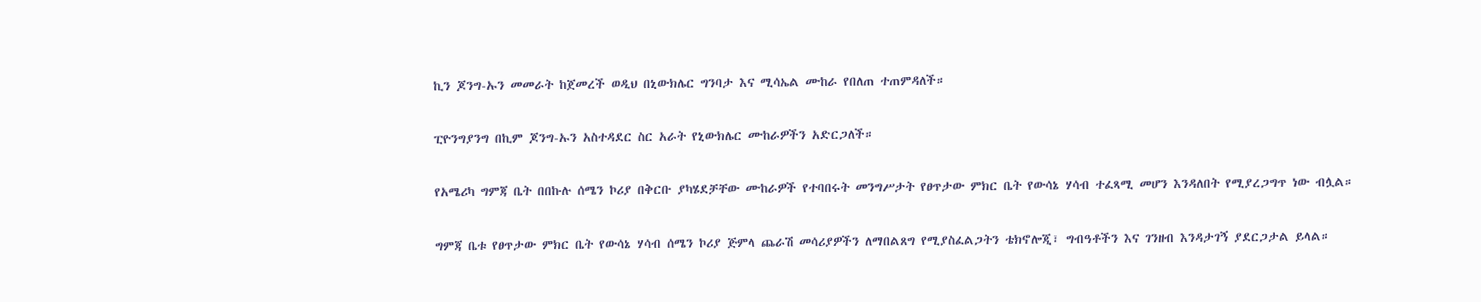ኪን ጆንግ-ኡን መመራት ከጀመረች ወዲህ በኒውክሌር ግንባታ እና ሚሳኤል ሙከራ የበለጠ ተጠምዳለች።

ፒዮንግያንግ በኪም ጆንግ-ኡን አስተዳደር ስር አራት የኒውክሌር ሙከራዎችን አድርጋለች።

የአሜሪካ ግምጃ ቤት በበኩሉ ሰሜን ኮሪያ በቅርቡ ያካሄደቻቸው ሙከራዎች የተባበሩት መንግሥታት የፀጥታው ምክር ቤት የውሳኔ ሃሳብ ተፈጻሚ መሆን እንዳለበት የሚያረጋግጥ ነው ብሏል።

ግምጃ ቤቱ የፀጥታው ምክር ቤት የውሳኔ ሃሳብ ሰሜን ኮሪያ ጅምላ ጨራሽ መሳሪያዎችን ለማበልጸግ የሚያስፈልጋትን ቴክኖሎጂ፣ ግብዓቶችን እና ገንዘብ እንዳታገኝ ያደርጋታል ይላል።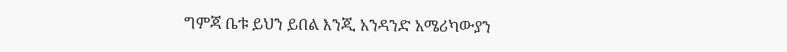ግምጃ ቤቱ ይህን ይበል እንጂ አንዳንድ አሜሪካውያን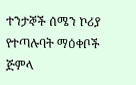ተንታኞች ሰሜን ኮሪያ የተጣሉባት ማዕቀቦች ጅምላ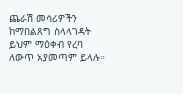ጨራሽ መሳሪዎችን ከማበልጸግ ስላላገዳት ይህም ማዕቀብ የረባ ለውጥ አያመጣም ይላሉ።